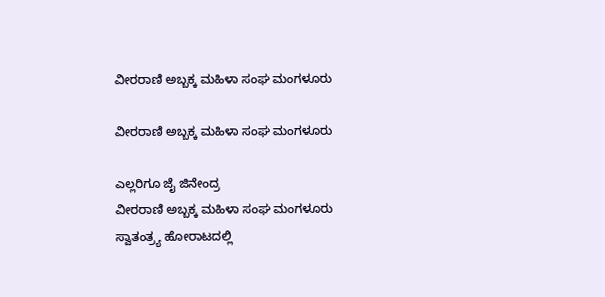ವೀರರಾಣಿ ಅಬ್ಬಕ್ಕ ಮಹಿಳಾ ಸಂಘ ಮಂಗಳೂರು

ವೀರರಾಣಿ ಅಬ್ಬಕ್ಕ ಮಹಿಳಾ ಸಂಘ ಮಂಗಳೂರು

ಎಲ್ಲರಿಗೂ ಜೈ ಜಿನೇಂದ್ರ
ವೀರರಾಣಿ ಅಬ್ಬಕ್ಕ ಮಹಿಳಾ ಸಂಘ ಮಂಗಳೂರು
ಸ್ವಾತಂತ್ರ್ಯ ಹೋರಾಟದಲ್ಲಿ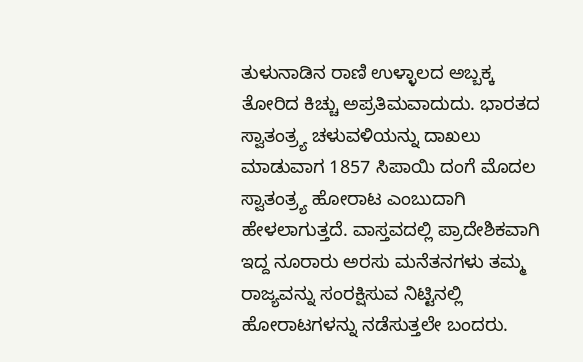ತುಳುನಾಡಿನ ರಾಣಿ ಉಳ್ಳಾಲದ ಅಬ್ಬಕ್ಕ ತೋರಿದ ಕಿಚ್ಚು ಅಪ್ರತಿಮವಾದುದು. ಭಾರತದ ಸ್ವಾತಂತ್ರ್ಯ ಚಳುವಳಿಯನ್ನು ದಾಖಲು ಮಾಡುವಾಗ 1857 ಸಿಪಾಯಿ ದಂಗೆ ಮೊದಲ ಸ್ವಾತಂತ್ರ್ಯ ಹೋರಾಟ ಎಂಬುದಾಗಿ ಹೇಳಲಾಗುತ್ತದೆ. ವಾಸ್ತವದಲ್ಲಿ ಪ್ರಾದೇಶಿಕವಾಗಿ ಇದ್ದ ನೂರಾರು ಅರಸು ಮನೆತನಗಳು ತಮ್ಮ ರಾಜ್ಯವನ್ನು ಸಂರಕ್ಷಿಸುವ ನಿಟ್ಟಿನಲ್ಲಿ ಹೋರಾಟಗಳನ್ನು ನಡೆಸುತ್ತಲೇ ಬಂದರು.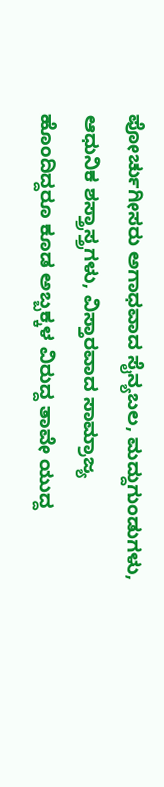ಪೋರ್ಚುಗೀಸರು ಅಗಾಧವಾದ ಸೈನ್ಯಬಲ, ಮದ್ದುಗುಂಡುಗಳು, ಆಧುನಿಕ ಶಸ್ತ್ರಾಸ್ತ್ರಗಳು, ವಿಸ್ತಾರವಾದ ಸಾಮ್ರಾಜ್ಯ ಹೊಂದಿದ್ದರೂ ಕೂಡ ಅಬ್ಬಕ್ಕಳ ವಿರುದ್ದ ತಾವೇ ಯುದ್ದ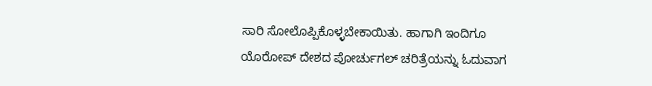ಸಾರಿ ಸೋಲೊಪ್ಪಿಕೊಳ್ಳಬೇಕಾಯಿತು. ಹಾಗಾಗಿ ಇಂದಿಗೂ ಯೊರೋಪ್ ದೇಶದ ಪೋರ್ಚುಗಲ್ ಚರಿತ್ರೆಯನ್ನು ಓದುವಾಗ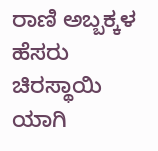ರಾಣಿ ಅಬ್ಬಕ್ಕಳ ಹೆಸರು ಚಿರಸ್ಥಾಯಿ ಯಾಗಿ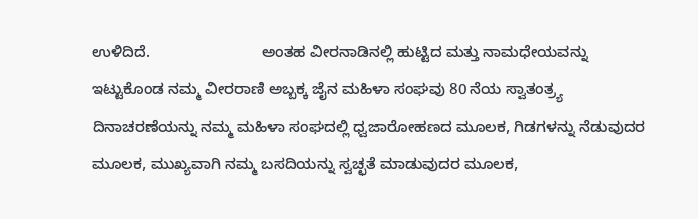ಉಳಿದಿದೆ.                          ಅಂತಹ ವೀರನಾಡಿನಲ್ಲಿ ಹುಟ್ಟಿದ ಮತ್ತು ನಾಮಧೇಯವನ್ನು ಇಟ್ಟುಕೊಂಡ ನಮ್ಮ ವೀರರಾಣಿ ಅಬ್ಬಕ್ಕ ಜೈನ ಮಹಿಳಾ ಸಂಘವು 80 ನೆಯ ಸ್ವಾತಂತ್ರ್ಯ ದಿನಾಚರಣೆಯನ್ನು ನಮ್ಮ ಮಹಿಳಾ ಸಂಘದಲ್ಲಿ ಧ್ವಜಾರೋಹಣದ ಮೂಲಕ, ಗಿಡಗಳನ್ನು ನೆಡುವುದರ ಮೂಲಕ, ಮುಖ್ಯವಾಗಿ ನಮ್ಮ ಬಸದಿಯನ್ನು ಸ್ವಚ್ಛತೆ ಮಾಡುವುದರ ಮೂಲಕ,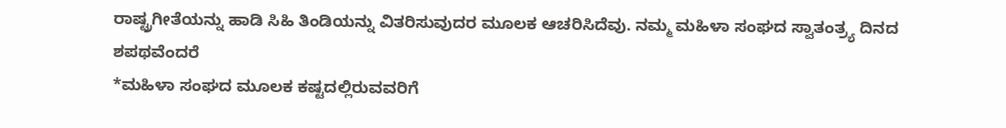ರಾಷ್ಟ್ರಗೀತೆಯನ್ನು ಹಾಡಿ ಸಿಹಿ ತಿಂಡಿಯನ್ನು ವಿತರಿಸುವುದರ ಮೂಲಕ ಆಚರಿಸಿದೆವು. ನಮ್ಮ ಮಹಿಳಾ ಸಂಘದ ಸ್ವಾತಂತ್ರ್ಯ ದಿನದ ಶಪಥವೆಂದರೆ
*ಮಹಿಳಾ ಸಂಘದ ಮೂಲಕ ಕಷ್ಟದಲ್ಲಿರುವವರಿಗೆ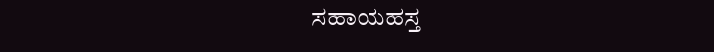ಸಹಾಯಹಸ್ತ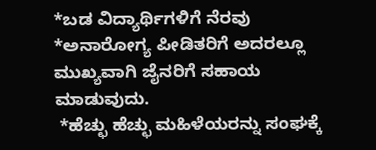*ಬಡ ವಿದ್ಯಾರ್ಥಿಗಳಿಗೆ ನೆರವು
*ಅನಾರೋಗ್ಯ ಪೀಡಿತರಿಗೆ ಅದರಲ್ಲೂ ಮುಖ್ಯವಾಗಿ ಜೈನರಿಗೆ ಸಹಾಯ ಮಾಡುವುದು.
 *ಹೆಚ್ಛು ಹೆಚ್ಛು ಮಹಿಳೆಯರನ್ನು ಸಂಘಕ್ಕೆ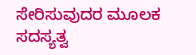ಸೇರಿಸುವುದರ ಮೂಲಕ ಸದಸ್ಯತ್ವ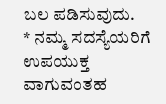ಬಲ ಪಡಿಸುವುದು.
* ನಮ್ಮ ಸದಸ್ಯೆಯರಿಗೆ ಉಪಯುಕ್ತ ವಾಗುವಂತಹ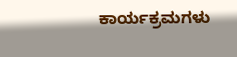ಕಾರ್ಯಕ್ರಮಗಳು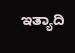ಇತ್ಯಾದಿ